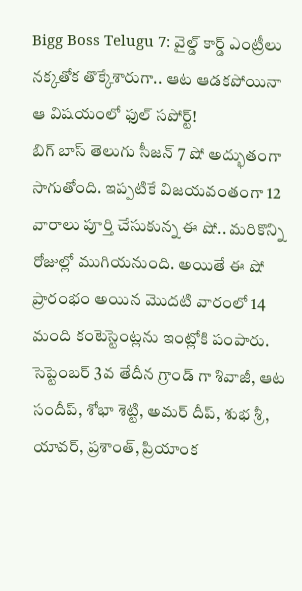Bigg Boss Telugu 7: వైల్డ్ కార్డ్ ఎంట్రీలు నక్కతోక తొక్కేశారుగా.. ఆట ఆడకపోయినా ఆ విషయంలో ఫుల్ సపోర్ట్!
బిగ్ బాస్ తెలుగు సీజన్ 7 షో అద్భుతంగా సాగుతోంది. ఇప్పటికే విజయవంతంగా 12 వారాలు పూర్తి చేసుకున్న ఈ షో.. మరికొన్ని రోజుల్లో ముగియనుంది. అయితే ఈ షో ప్రారంభం అయిన మొదటి వారంలో 14 మంది కంటెస్టెంట్లను ఇంట్లోకి పంపారు. సెప్టెంబర్ 3వ తేదీన గ్రాండ్ గా శివాజీ, ఆట సందీప్, శోభా శెట్టి, అమర్ దీప్, శుభ శ్రీ, యావర్, ప్రశాంత్, ప్రియాంక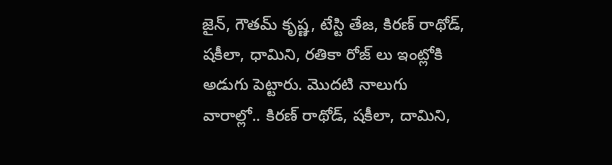జైన్, గౌతమ్ కృష్ణ, టేస్టి తేజ, కిరణ్ రాథోడ్, షకీలా, ధామిని, రతికా రోజ్ లు ఇంట్లోకి అడుగు పెట్టారు. మొదటి నాలుగు వారాల్లో.. కిరణ్ రాథోడ్, షకీలా, దామిని,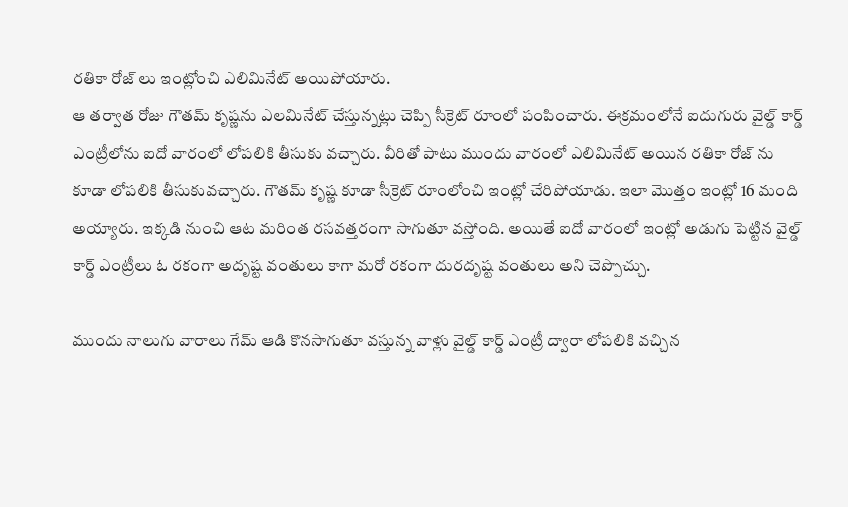రతికా రోజ్ లు ఇంట్లోంచి ఎలిమినేట్ అయిపోయారు.
ఆ తర్వాత రోజు గౌతమ్ కృష్ణను ఎలమినేట్ చేస్తున్నట్లు చెప్పి సీక్రెట్ రూంలో పంపించారు. ఈక్రమంలోనే ఐదుగురు వైల్డ్ కార్డ్ ఎంట్రీలోను ఐదో వారంలో లోపలికి తీసుకు వచ్చారు. వీరితో పాటు ముందు వారంలో ఎలిమినేట్ అయిన రతికా రోజ్ ను కూడా లోపలికి తీసుకువచ్చారు. గౌతమ్ కృష్ణ కూడా సీక్రెట్ రూంలోంచి ఇంట్లో చేరిపోయాడు. ఇలా మొత్తం ఇంట్లో 16 మంది అయ్యారు. ఇక్కడి నుంచి ఆట మరింత రసవత్తరంగా సాగుతూ వస్తోంది. అయితే ఐదో వారంలో ఇంట్లో అడుగు పెట్టిన వైల్డ్ కార్డ్ ఎంట్రీలు ఓ రకంగా అదృష్ట వంతులు కాగా మరో రకంగా దురదృష్ట వంతులు అని చెప్పొచ్చు.

ముందు నాలుగు వారాలు గేమ్ ఆడి కొనసాగుతూ వస్తున్న వాళ్లు వైల్డ్ కార్డ్ ఎంట్రీ ద్వారా లోపలికి వచ్చిన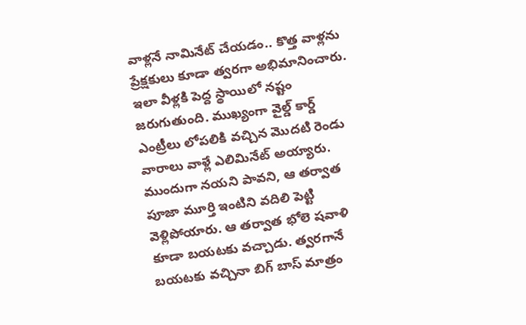వాళ్లనే నామినేట్ చేయడం.. కొత్త వాళ్లను ప్రేక్షకులు కూడా త్వరగా అభిమానించారు. ఇలా వీళ్లకి పెద్ద స్థాయిలో నష్టం జరుగుతుంది. ముఖ్యంగా వైల్డ్ కార్డ్ ఎంట్రీలు లోపలికి వచ్చిన మొదటి రెండు వారాలు వాళ్లే ఎలిమినేట్ అయ్యారు. ముందుగా నయని పావని, ఆ తర్వాత పూజా మూర్తి ఇంటిని వదిలి పెట్టి వెళ్లిపోయారు. ఆ తర్వాత భోలె షవాళి కూడా బయటకు వచ్చాడు. త్వరగానే బయటకు వచ్చినా బిగ్ బాస్ మాత్రం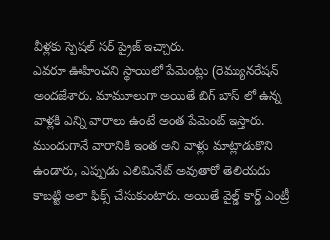వీళ్లకు స్పెషల్ సర్ ప్రైజ్ ఇచ్చారు.
ఎవరూ ఊహించని స్థాయిలో పేమెంట్లు (రెమ్యునరేషన్ అందజేశారు. మామూలుగా అయితే బిగ్ బాస్ లో ఉన్న వాళ్లకి ఎన్ని వారాలు ఉంటే అంత పేమెంట్ ఇస్తారు. ముందుగానే వారానికి ఇంత అని వాళ్లు మాట్లాడుకొని ఉండారు, ఎప్పుడు ఎలిమినేట్ అవుతారో తెలియదు కాబట్టి అలా ఫిక్స్ చేసుకుంటారు. అయితే వైల్డ్ కార్డ్ ఎంట్రీ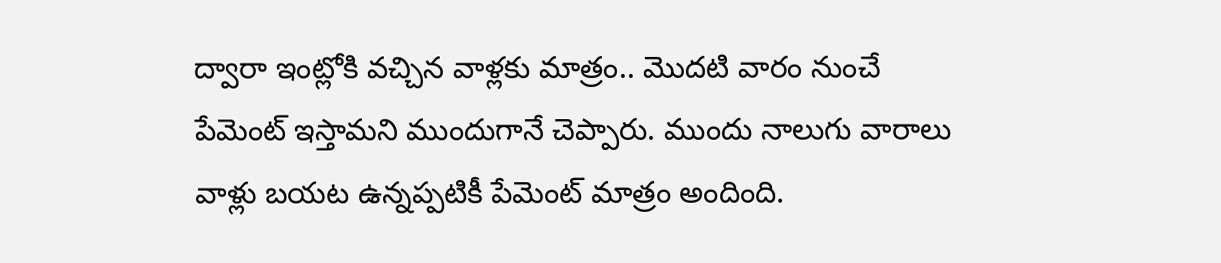ద్వారా ఇంట్లోకి వచ్చిన వాళ్లకు మాత్రం.. మొదటి వారం నుంచే పేమెంట్ ఇస్తామని ముందుగానే చెప్పారు. ముందు నాలుగు వారాలు వాళ్లు బయట ఉన్నప్పటికీ పేమెంట్ మాత్రం అందింది.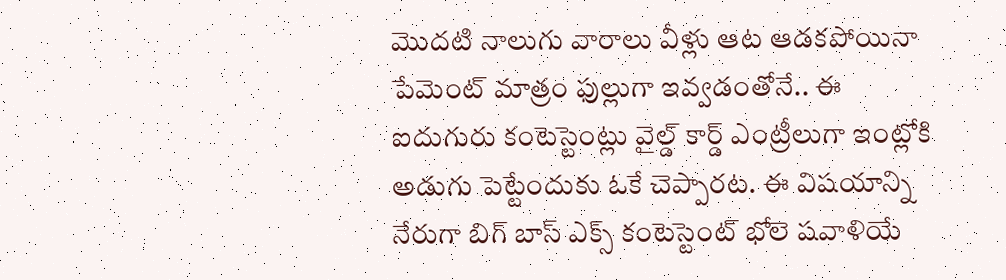మొదటి నాలుగు వారాలు వీళ్లు ఆట ఆడకపోయినా పేమెంట్ మాత్రం ఫుల్లుగా ఇవ్వడంతోనే.. ఈ ఐదుగురు కంటెస్టెంట్లు వైల్డ్ కార్డ్ ఎంట్రీలుగా ఇంట్లోకి అడుగు పెట్టేందుకు ఓకే చెప్పారట. ఈ విషయాన్ని నేరుగా బిగ్ బాస్ ఎక్స్ కంటెస్టెంట్ భోలె షవాళియే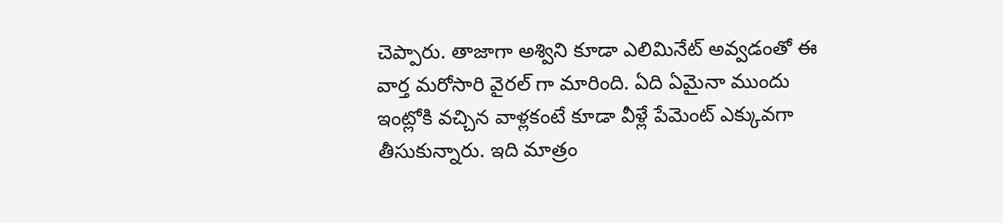చెప్పారు. తాజాగా అశ్విని కూడా ఎలిమినేట్ అవ్వడంతో ఈ వార్త మరోసారి వైరల్ గా మారింది. ఏది ఏమైనా ముందు ఇంట్లోకి వచ్చిన వాళ్లకంటే కూడా వీళ్లే పేమెంట్ ఎక్కువగా తీసుకున్నారు. ఇది మాత్రం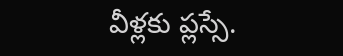వీళ్లకు ప్లస్సే.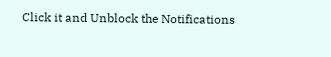Click it and Unblock the Notifications